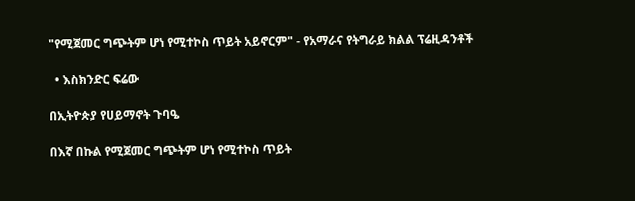"የሚጀመር ግጭትም ሆነ የሚተኮስ ጥይት አይኖርም" - የአማራና የትግራይ ክልል ፕሬዚዳንቶች

  • እስክንድር ፍሬው

በኢትዮጵያ የሀይማኖት ጉባዔ

በእኛ በኩል የሚጀመር ግጭትም ሆነ የሚተኮስ ጥይት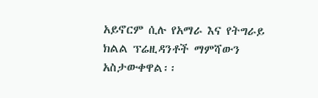አይኖርም ሲሉ የአማራ እና የትግራይ ክልል ፕሬዚዳንቶች ማምሻውን አስታውቀዋል፡፡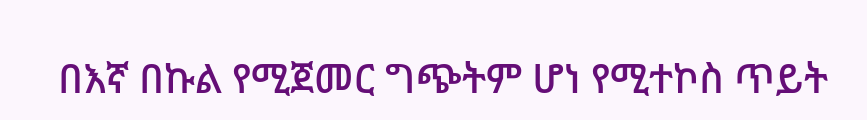በእኛ በኩል የሚጀመር ግጭትም ሆነ የሚተኮስ ጥይት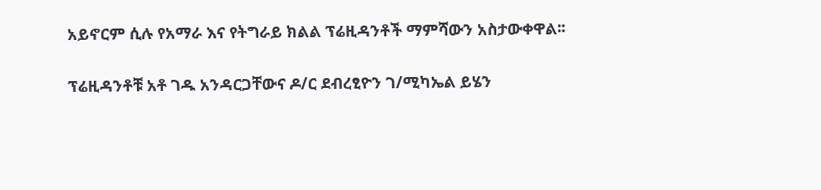አይኖርም ሲሉ የአማራ እና የትግራይ ክልል ፕሬዚዳንቶች ማምሻውን አስታውቀዋል፡፡

ፕሬዚዳንቶቹ አቶ ገዱ አንዳርጋቸውና ዶ/ር ደብረፂዮን ገ/ሚካኤል ይሄን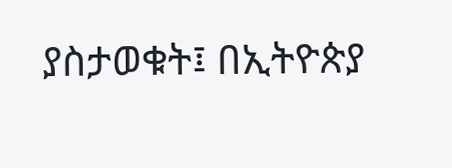ያስታወቁት፤ በኢትዮጵያ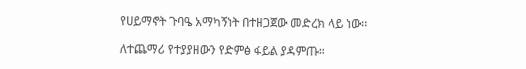የሀይማኖት ጉባዔ አማካኝነት በተዘጋጀው መድረክ ላይ ነው፡፡

ለተጨማሪ የተያያዘውን የድምፅ ፋይል ያዳምጡ።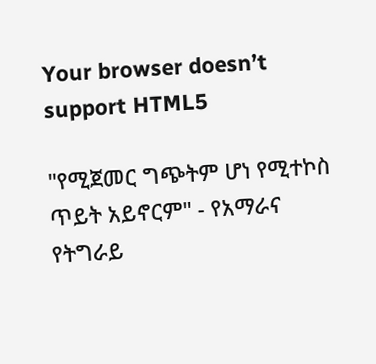Your browser doesn’t support HTML5

"የሚጀመር ግጭትም ሆነ የሚተኮስ ጥይት አይኖርም" - የአማራና የትግራይ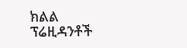ክልል ፕሬዚዳንቶች